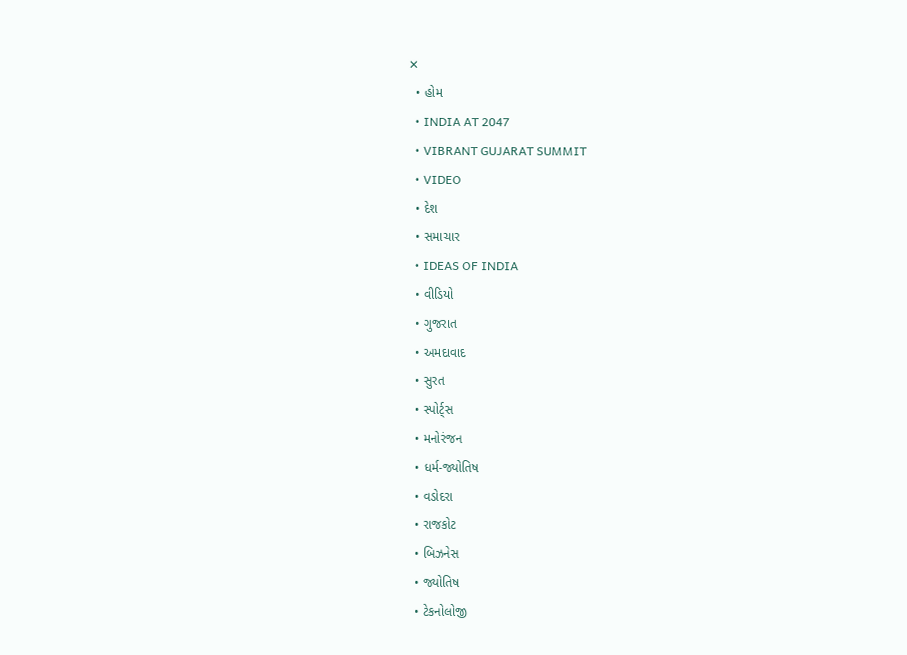✕
  • હોમ
  • INDIA AT 2047
  • VIBRANT GUJARAT SUMMIT
  • VIDEO
  • દેશ
  • સમાચાર
  • IDEAS OF INDIA
  • વીડિયો
  • ગુજરાત
  • અમદાવાદ
  • સુરત
  • સ્પોર્ટ્સ
  • મનોરંજન
  • ધર્મ-જ્યોતિષ
  • વડોદરા
  • રાજકોટ
  • બિઝનેસ
  • જ્યોતિષ
  • ટેકનોલોજી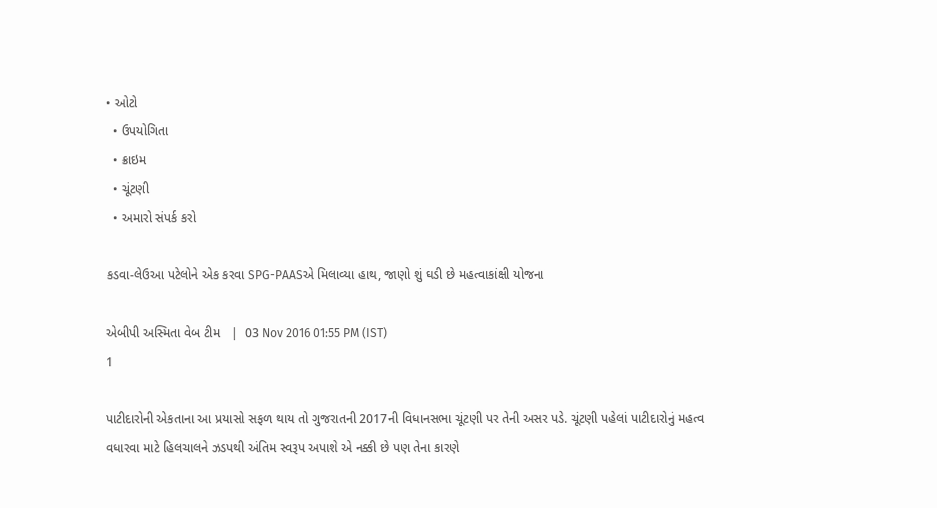• ઓટો
  • ઉપયોગિતા
  • ક્રાઇમ
  • ચૂંટણી
  • અમારો સંપર્ક કરો

કડવા-લેઉઆ પટેલોને એક કરવા SPG-PAASએ મિલાવ્યા હાથ, જાણો શું ઘડી છે મહત્વાકાંક્ષી યોજના

એબીપી અસ્મિતા વેબ ટીમ   |  03 Nov 2016 01:55 PM (IST)
1

પાટીદારોની એકતાના આ પ્રયાસો સફળ થાય તો ગુજરાતની 2017ની વિધાનસભા ચૂંટણી પર તેની અસર પડે. ચૂંટણી પહેલાં પાટીદારોનું મહત્‍વ વધારવા માટે હિલચાલને ઝડપથી અંતિમ સ્વરૂપ અપાશે એ નક્કી છે પણ તેના કારણે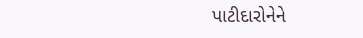પાટીદારોનેને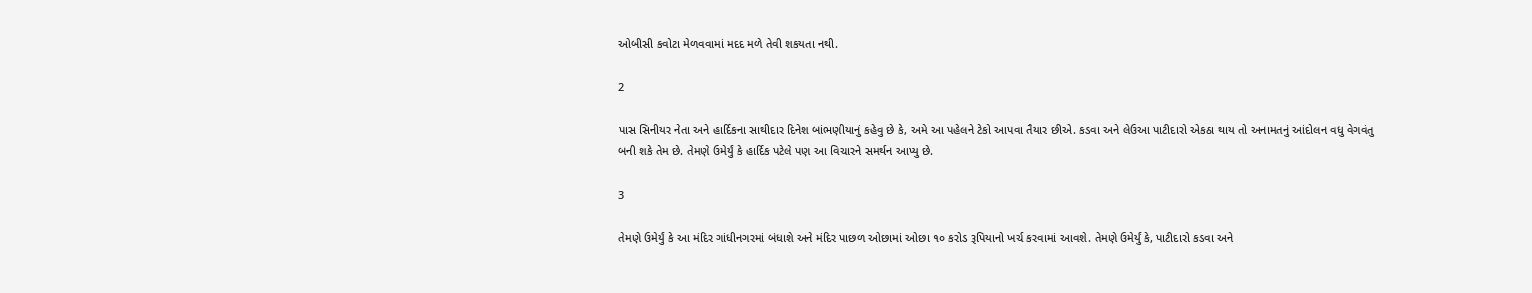ઓબીસી કવોટા મેળવવામાં મદદ મળે તેવી શકયતા નથી.

2

પાસ સિનીયર નેતા અને હાર્દિકના સાથીદાર દિનેશ બાંભણીયાનું કહેવુ છે કે, અમે આ પહેલને ટેકો આપવા તૈયાર છીએ. કડવા અને લેઉઆ પાટીદારો એકઠા થાય તો અનામતનું આંદોલન વધુ વેગવંતુ બની શકે તેમ છે. તેમણે ઉમેર્યું કે હાર્દિક પટેલે પણ આ વિચારને સમર્થન આપ્‍યુ છે.

3

તેમણે ઉમેર્યું કે આ મંદિર ગાંધીનગરમાં બંધાશે અને મંદિર પાછળ ઓછામાં ઓછા ૧૦ કરોડ રૂપિયાનો ખર્ચ કરવામાં આવશે. તેમણે ઉમેર્યું કે, પાટીદારો કડવા અને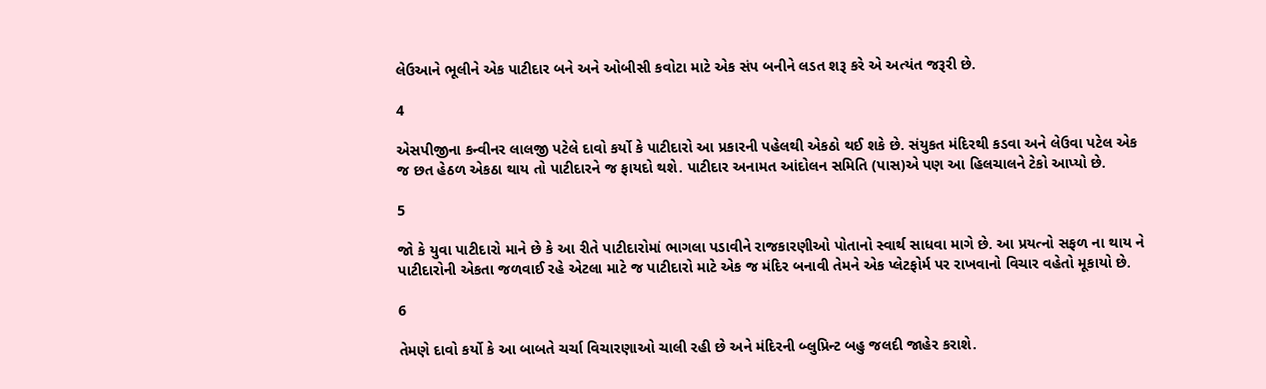લેઉઆને ભૂલીને એક પાટીદાર બને અને ઓબીસી કવોટા માટે એક સંપ બનીને લડત શરૂ કરે એ અત્યંત જરૂરી છે.

4

એસપીજીના કન્‍વીનર લાલજી પટેલે દાવો કર્યો કે પાટીદારો આ પ્રકારની પહેલથી એકઠો થઈ શકે છે. સંયુકત મંદિરથી કડવા અને લેઉવા પટેલ એક જ છત હેઠળ એકઠા થાય તો પાટીદારને જ ફાયદો થશે. પાટીદાર અનામત આંદોલન સમિતિ (પાસ)એ પણ આ હિલચાલને ટેકો આપ્યો છે.

5

જો કે યુવા પાટીદારો માને છે કે આ રીતે પાટીદારોમાં ભાગલા પડાવીને રાજકારણીઓ પોતાનો સ્વાર્થ સાધવા માગે છે. આ પ્રયત્નો સફળ ના થાય ને પાટીદારોની એકતા જળવાઈ રહે એટલા માટે જ પાટીદારો માટે એક જ મંદિર બનાવી તેમને એક પ્લેટફોર્મ પર રાખવાનો વિચાર વહેતો મૂકાયો છે.

6

તેમણે દાવો કર્યો કે આ બાબતે ચર્ચા વિચારણાઓ ચાલી રહી છે અને મંદિરની બ્લુપ્રિન્‍ટ બહુ જલદી જાહેર કરાશે.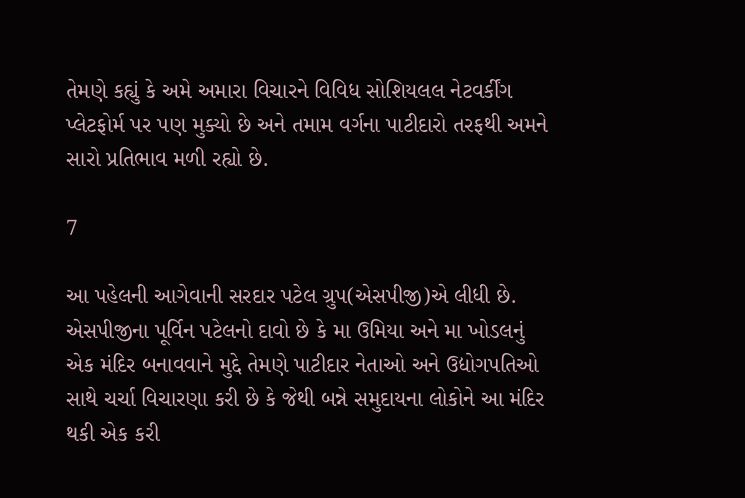તેમણે કહ્યું કે અમે અમારા વિચારને વિવિધ સોશિયલલ નેટવર્કીંગ પ્‍લેટફોર્મ પર પણ મુક્યો છે અને તમામ વર્ગના પાટીદારો તરફથી અમને સારો પ્રતિભાવ મળી રહ્યો છે.

7

આ પહેલની આગેવાની સરદાર પટેલ ગ્રુપ(એસપીજી)એ લીધી છે. એસપીજીના પૂર્વિન પટેલનો દાવો છે કે મા ઉમિયા અને મા ખોડલનું એક મંદિર બનાવવાને મુદ્દે તેમણે પાટીદાર નેતાઓ અને ઉદ્યોગપતિઓ સાથે ચર્ચા વિચારણા કરી છે કે જેથી બન્ને સમુદાયના લોકોને આ મંદિર થકી એક કરી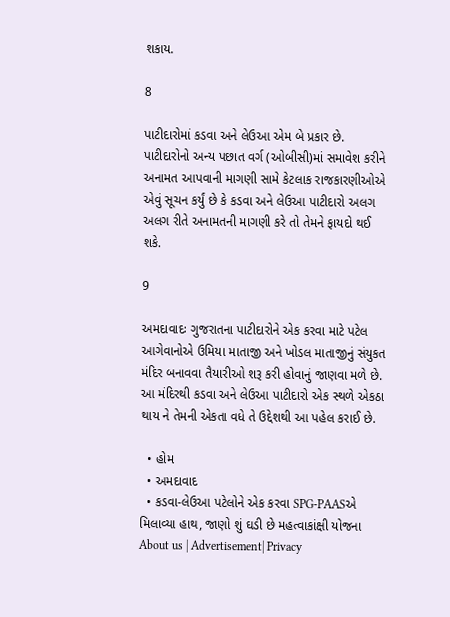શકાય.

8

પાટીદારોમાં કડવા અને લેઉઆ એમ બે પ્રકાર છે. પાટીદારોનો અન્ય પછાત વર્ગ (ઓબીસી)માં સમાવેશ કરીને અનામત આપવાની માગણી સામે કેટલાક રાજકારણીઓએ એવું સૂચન કર્યું છે કે કડવા અને લેઉઆ પાટીદારો અલગ અલગ રીતે અનામતની માગણી કરે તો તેમને ફાયદો થઈ શકે.

9

અમદાવાદઃ ગુજરાતના પાટીદારોને એક કરવા માટે પટેલ આગેવાનોએ ઉમિયા માતાજી અને ખોડલ માતાજીનું સંયુકત મંદિર બનાવવા તૈયારીઓ શરૂ કરી હોવાનું જાણવા મળે છે. આ મંદિરથી કડવા અને લેઉઆ પાટીદારો એક સ્થળે એકઠા થાય ને તેમની એકતા વધે તે ઉદ્દેશથી આ પહેલ કરાઈ છે.

  • હોમ
  • અમદાવાદ
  • કડવા-લેઉઆ પટેલોને એક કરવા SPG-PAASએ મિલાવ્યા હાથ, જાણો શું ઘડી છે મહત્વાકાંક્ષી યોજના
About us | Advertisement| Privacy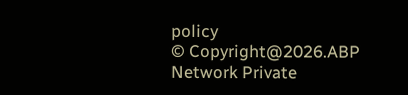policy
© Copyright@2026.ABP Network Private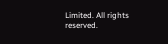Limited. All rights reserved.